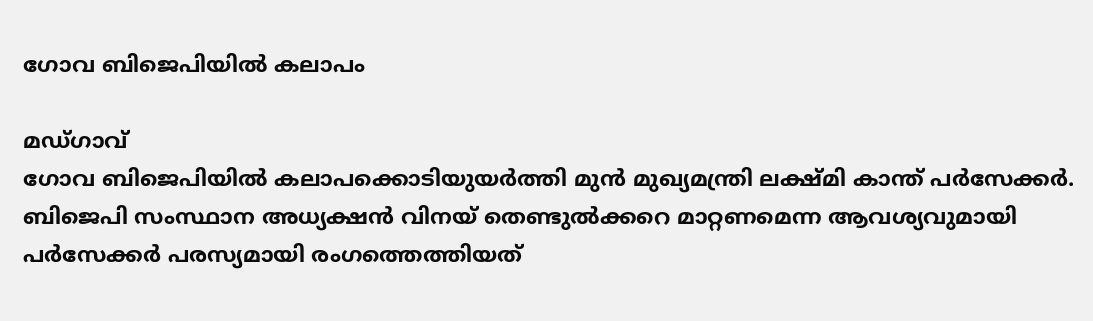ഗോവ ബിജെപിയിൽ കലാപം

മഡ്ഗാവ്
ഗോവ ബിജെപിയിൽ കലാപക്കൊടിയുയർത്തി മുൻ മുഖ്യമന്ത്രി ലക്ഷ്മി കാന്ത് പർസേക്കർ. ബിജെപി സംസ്ഥാന അധ്യക്ഷൻ വിനയ് തെണ്ടുൽക്കറെ മാറ്റണമെന്ന ആവശ്യവുമായി പർസേക്കർ പരസ്യമായി രംഗത്തെത്തിയത്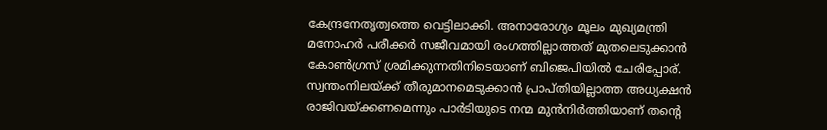കേന്ദ്രനേതൃത്വത്തെ വെട്ടിലാക്കി. അനാരോഗ്യം മൂലം മുഖ്യമന്ത്രി മനോഹർ പരീക്കർ സജീവമായി രംഗത്തില്ലാത്തത് മുതലെടുക്കാൻ കോൺഗ്രസ് ശ്രമിക്കുന്നതിനിടെയാണ് ബിജെപിയിൽ ചേരിപ്പോര്.
സ്വന്തംനിലയ്ക്ക് തീരുമാനമെടുക്കാൻ പ്രാപ്തിയില്ലാത്ത അധ്യക്ഷൻ രാജിവയ്ക്കണമെന്നും പാർടിയുടെ നന്മ മുൻനിർത്തിയാണ് തന്റെ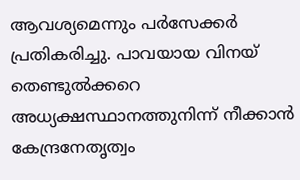ആവശ്യമെന്നും പർസേക്കർ പ്രതികരിച്ചു. പാവയായ വിനയ് തെണ്ടുൽക്കറെ അധ്യക്ഷസ്ഥാനത്തുനിന്ന് നീക്കാൻ കേന്ദ്രനേതൃത്വം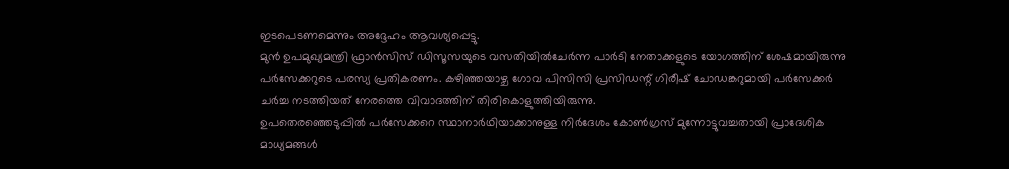ഇടപെടണമെന്നും അദ്ദേഹം ആവശ്യപ്പെട്ടു.
മുൻ ഉപമുഖ്യമന്ത്രി ഫ്രാൻസിസ് ഡിസൂസയുടെ വസതിയിൽചേർന്ന പാർടി നേതാക്കളുടെ യോഗത്തിന് ശേഷമായിരുന്നു പർസേക്കറുടെ പരസ്യ പ്രതികരണം. കഴിഞ്ഞയാഴ്ച ഗോവ പിസിസി പ്രസിഡന്റ് ഗിരീഷ് ചോഡങ്കറുമായി പർസേക്കർ ചർച്ച നടത്തിയത് നേരത്തെ വിവാദത്തിന് തിരികൊളുത്തിയിരുന്നു.
ഉപതെരഞ്ഞെടുപ്പിൽ പർസേക്കറെ സ്ഥാനാർഥിയാക്കാനുള്ള നിർദേശം കോൺഗ്രസ് മുന്നോട്ടുവച്ചതായി പ്രാദേശിക മാധ്യമങ്ങൾ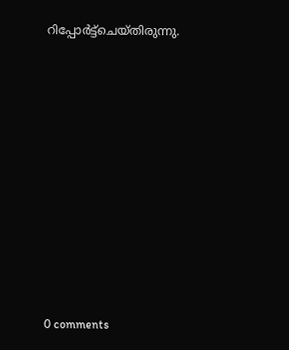റിപ്പോർട്ട്ചെയ്തിരുന്നു.










0 comments